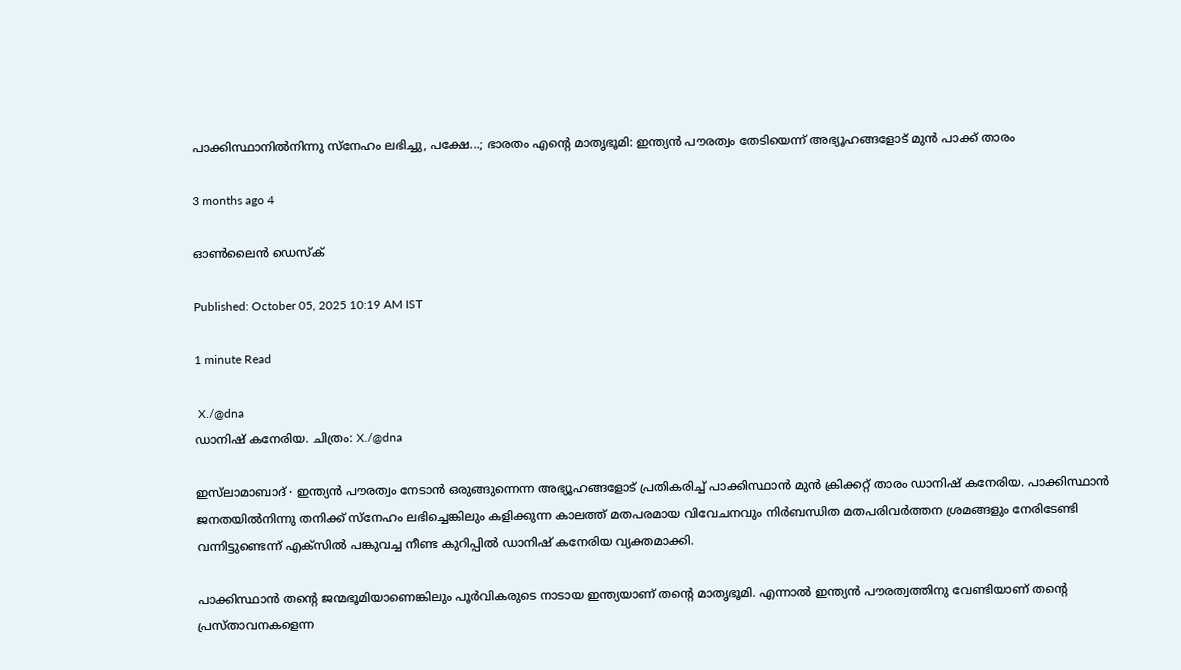പാക്കിസ്ഥാനിൽനിന്നു സ്നേഹം ലഭിച്ചു, പക്ഷേ...; ഭാരതം എന്റെ മാതൃഭൂമി: ഇന്ത്യൻ പൗരത്വം തേടിയെന്ന് അഭ്യൂഹങ്ങളോട് മുൻ പാക്ക് താരം

3 months ago 4

ഓൺലൈൻ ഡെസ്‌ക്

Published: October 05, 2025 10:19 AM IST

1 minute Read

 X./@dna
ഡാനിഷ് കനേരിയ. ചിത്രം: X./@dna

ഇസ്‌ലാമാബാദ് ∙ ഇന്ത്യൻ പൗരത്വം നേടാൻ ഒരുങ്ങുന്നെന്ന അഭ്യൂഹങ്ങളോട് പ്രതികരിച്ച് പാക്കിസ്ഥാൻ മുൻ ക്രിക്കറ്റ് താരം ഡാനിഷ് കനേരിയ. പാക്കിസ്ഥാൻ ജനതയിൽനിന്നു തനിക്ക് സ്നേഹം ലഭിച്ചെങ്കിലും കളിക്കുന്ന കാലത്ത് മതപരമായ വിവേചനവും നിർബന്ധിത മതപരിവർത്തന ശ്രമങ്ങളും നേരിടേണ്ടി വന്നിട്ടുണ്ടെന്ന് എക്സിൽ പങ്കുവച്ച നീണ്ട കുറിപ്പിൽ ഡാനിഷ് കനേരിയ വ്യക്തമാക്കി.

പാക്കിസ്ഥാൻ തന്റെ ജന്മഭൂമിയാണെങ്കിലും പൂർവികരുടെ നാടായ ഇന്ത്യയാണ് തന്റെ മാതൃഭൂമി. എന്നാൽ ഇന്ത്യൻ പൗരത്വത്തിനു വേണ്ടിയാണ് തന്റെ പ്രസ്താവനകളെന്ന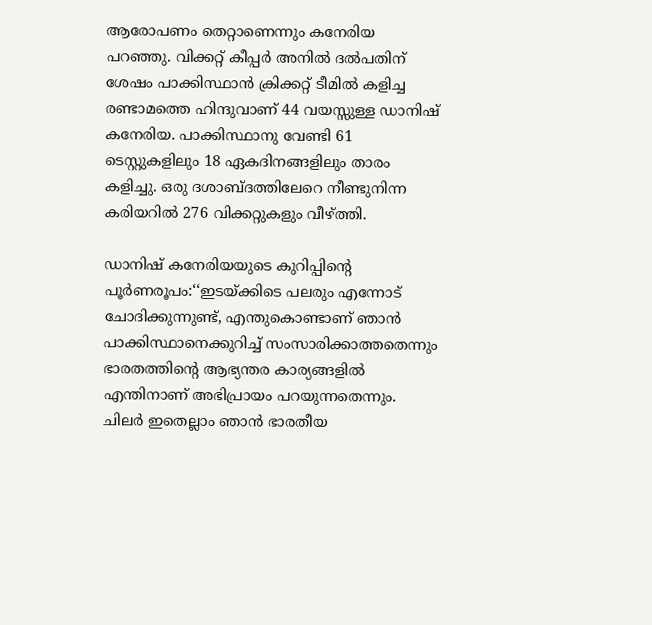ആരോപണം തെറ്റാണെന്നും കനേരിയ പറഞ്ഞു. വിക്കറ്റ് കീപ്പർ അനിൽ ദൽപതിന് ശേഷം പാക്കിസ്ഥാൻ ക്രിക്കറ്റ് ടീമിൽ കളിച്ച രണ്ടാമത്തെ ഹിന്ദുവാണ് 44 വയസ്സുള്ള ഡാനിഷ് കനേരിയ. പാക്കിസ്ഥാനു വേണ്ടി 61 ടെസ്റ്റുകളിലും 18 ഏകദിനങ്ങളിലും താരം കളിച്ചു. ഒരു ദശാബ്ദത്തിലേറെ നീണ്ടുനിന്ന കരിയറിൽ 276 വിക്കറ്റുകളും വീഴ്ത്തി.

ഡാനിഷ് കനേരിയയുടെ കുറിപ്പിന്റെ പൂർണരൂപം:‘‘ഇടയ്ക്കിടെ പലരും എന്നോട് ചോദിക്കുന്നുണ്ട്, എന്തുകൊണ്ടാണ് ഞാൻ പാക്കിസ്ഥാനെക്കുറിച്ച് സംസാരിക്കാത്തതെന്നും ഭാരതത്തിന്റെ ആഭ്യന്തര കാര്യങ്ങളിൽ എന്തിനാണ് അഭിപ്രായം പറയുന്നതെന്നും. ചിലർ ഇതെല്ലാം ഞാൻ ഭാരതീയ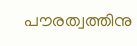പൗരത്വത്തിനു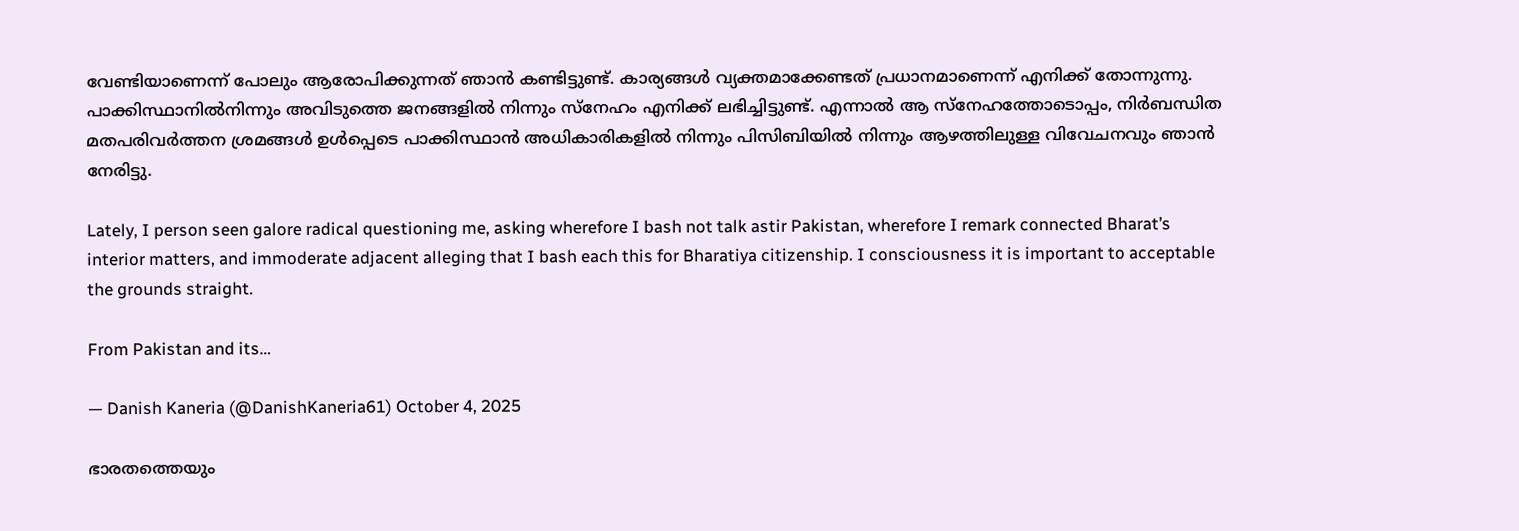വേണ്ടിയാണെന്ന് പോലും ആരോപിക്കുന്നത് ഞാൻ കണ്ടിട്ടുണ്ട്. കാര്യങ്ങൾ വ്യക്തമാക്കേണ്ടത് പ്രധാനമാണെന്ന് എനിക്ക് തോന്നുന്നു. പാക്കിസ്ഥാനിൽനിന്നും അവിടുത്തെ ജനങ്ങളിൽ നിന്നും സ്നേഹം എനിക്ക് ലഭിച്ചിട്ടുണ്ട്. എന്നാൽ ആ സ്നേഹത്തോടൊപ്പം, നിർബന്ധിത മതപരിവർത്തന ശ്രമങ്ങൾ ഉൾപ്പെടെ പാക്കിസ്ഥാൻ അധികാരികളിൽ നിന്നും പിസിബിയിൽ നിന്നും ആഴത്തിലുള്ള വിവേചനവും ഞാൻ നേരിട്ടു.

Lately, I person seen galore radical questioning me, asking wherefore I bash not talk astir Pakistan, wherefore I remark connected Bharat’s interior matters, and immoderate adjacent alleging that I bash each this for Bharatiya citizenship. I consciousness it is important to acceptable the grounds straight.

From Pakistan and its…

— Danish Kaneria (@DanishKaneria61) October 4, 2025

ഭാരതത്തെയും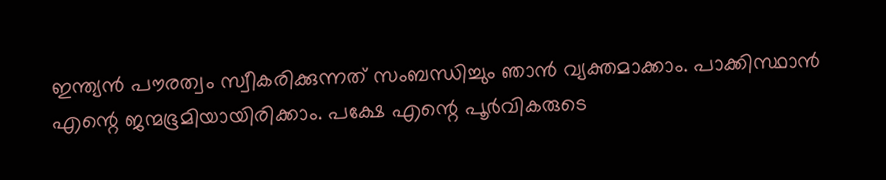ഇന്ത്യൻ പൗരത്വം സ്വീകരിക്കുന്നത് സംബന്ധിച്ചും ഞാൻ വ്യക്തമാക്കാം. പാക്കിസ്ഥാൻ എന്റെ ജന്മഭൂമിയായിരിക്കാം. പക്ഷേ എന്റെ പൂർവികരുടെ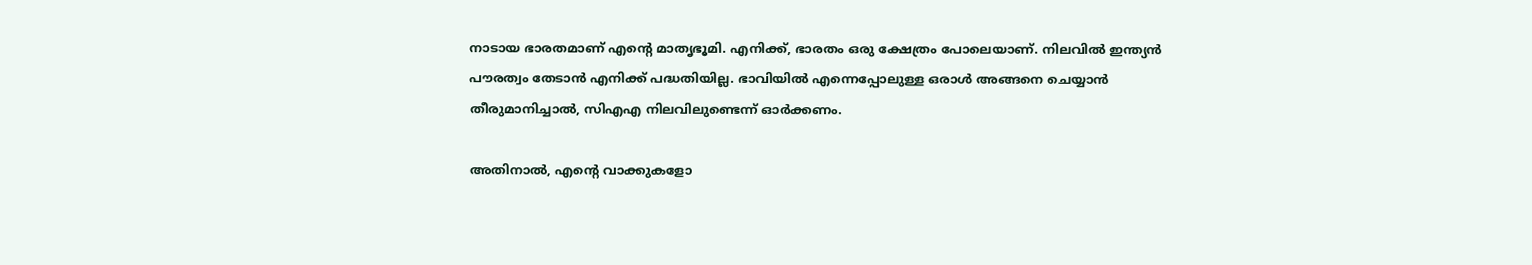നാടായ ഭാരതമാണ് എന്റെ മാതൃഭൂമി. എനിക്ക്, ഭാരതം ഒരു ക്ഷേത്രം പോലെയാണ്. നിലവിൽ ഇന്ത്യൻ പൗരത്വം തേടാൻ എനിക്ക് പദ്ധതിയില്ല. ഭാവിയിൽ എന്നെപ്പോലുള്ള ഒരാൾ അങ്ങനെ ചെയ്യാൻ തീരുമാനിച്ചാൽ, സിഎഎ നിലവിലുണ്ടെന്ന് ഓർക്കണം.

അതിനാൽ, എന്റെ വാക്കുകളോ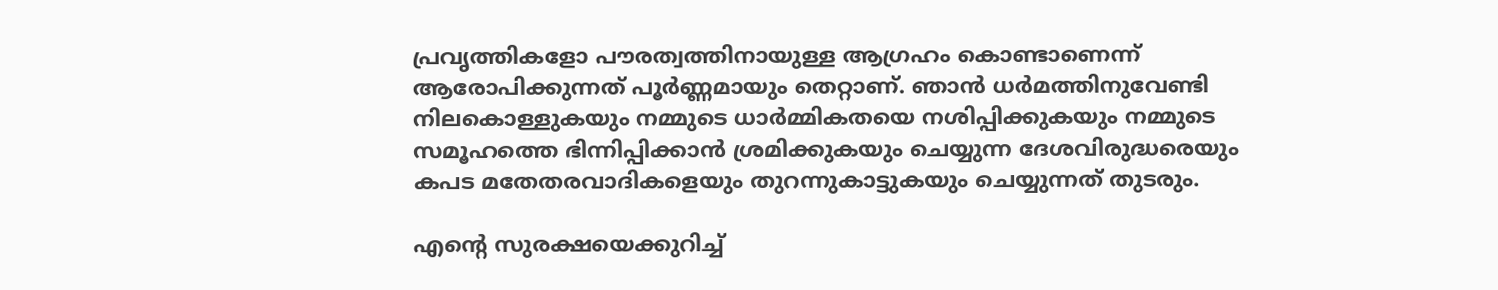പ്രവൃത്തികളോ പൗരത്വത്തിനായുള്ള ആഗ്രഹം കൊണ്ടാണെന്ന് ആരോപിക്കുന്നത് പൂർണ്ണമായും തെറ്റാണ്. ഞാൻ ധർമത്തിനുവേണ്ടി നിലകൊള്ളുകയും നമ്മുടെ ധാർമ്മികതയെ നശിപ്പിക്കുകയും നമ്മുടെ സമൂഹത്തെ ഭിന്നിപ്പിക്കാൻ ശ്രമിക്കുകയും ചെയ്യുന്ന ദേശവിരുദ്ധരെയും കപട മതേതരവാദികളെയും തുറന്നുകാട്ടുകയും ചെയ്യുന്നത് തുടരും.

എന്റെ സുരക്ഷയെക്കുറിച്ച്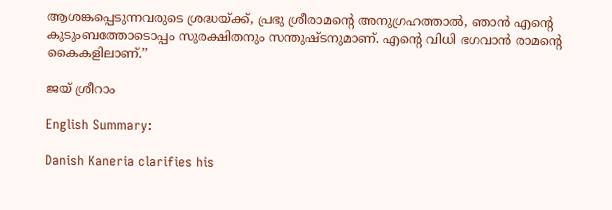ആശങ്കപ്പെടുന്നവരുടെ ശ്രദ്ധയ്ക്ക്, പ്രഭു ശ്രീരാമന്റെ അനുഗ്രഹത്താൽ, ഞാൻ എന്റെ കുടുംബത്തോടൊപ്പം സുരക്ഷിതനും സന്തുഷ്ടനുമാണ്. എന്റെ വിധി ഭഗവാൻ രാമന്റെ കൈകളിലാണ്.’’

ജയ് ശ്രീറാം

English Summary:

Danish Kaneria clarifies his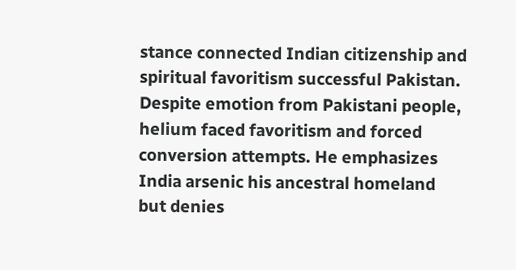stance connected Indian citizenship and spiritual favoritism successful Pakistan. Despite emotion from Pakistani people, helium faced favoritism and forced conversion attempts. He emphasizes India arsenic his ancestral homeland but denies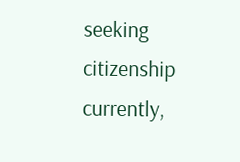seeking citizenship currently,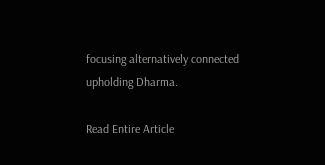focusing alternatively connected upholding Dharma.

Read Entire Article